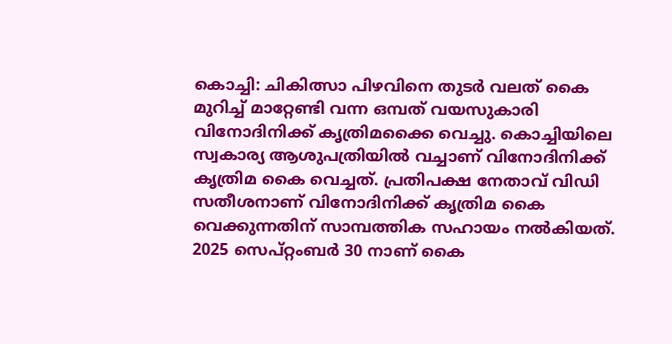കൊച്ചി: ചികിത്സാ പിഴവിനെ തുടർ വലത് കൈ മുറിച്ച് മാറ്റേണ്ടി വന്ന ഒമ്പത് വയസുകാരി വിനോദിനിക്ക് കൃത്രിമക്കൈ വെച്ചു. കൊച്ചിയിലെ സ്വകാര്യ ആശുപത്രിയിൽ വച്ചാണ് വിനോദിനിക്ക് കൃത്രിമ കൈ വെച്ചത്. പ്രതിപക്ഷ നേതാവ് വിഡി സതീശനാണ് വിനോദിനിക്ക് കൃത്രിമ കൈ വെക്കുന്നതിന് സാമ്പത്തിക സഹായം നൽകിയത്.
2025 സെപ്റ്റംബർ 30 നാണ് കൈ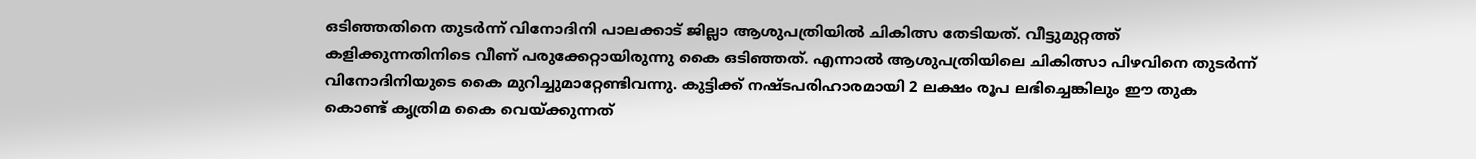ഒടിഞ്ഞതിനെ തുടർന്ന് വിനോദിനി പാലക്കാട് ജില്ലാ ആശുപത്രിയിൽ ചികിത്സ തേടിയത്. വീട്ടുമുറ്റത്ത് കളിക്കുന്നതിനിടെ വീണ് പരുക്കേറ്റായിരുന്നു കൈ ഒടിഞ്ഞത്. എന്നാൽ ആശുപത്രിയിലെ ചികിത്സാ പിഴവിനെ തുടർന്ന് വിനോദിനിയുടെ കൈ മുറിച്ചുമാറ്റേണ്ടിവന്നു. കുട്ടിക്ക് നഷ്ടപരിഹാരമായി 2 ലക്ഷം രൂപ ലഭിച്ചെങ്കിലും ഈ തുക കൊണ്ട് കൃത്രിമ കൈ വെയ്ക്കുന്നത്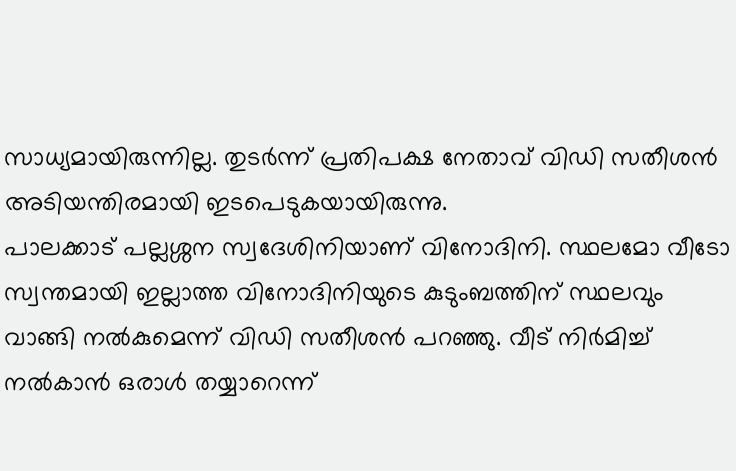സാധ്യമായിരുന്നില്ല. തുടർന്ന് പ്രതിപക്ഷ നേതാവ് വിഡി സതീശൻ അടിയന്തിരമായി ഇടപെടുകയായിരുന്നു.
പാലക്കാട് പല്ലശ്ശന സ്വദേശിനിയാണ് വിനോദിനി. സ്ഥലമോ വീടോ സ്വന്തമായി ഇല്ലാത്ത വിനോദിനിയുടെ കുടുംബത്തിന് സ്ഥലവും വാങ്ങി നൽകുമെന്ന് വിഡി സതീശൻ പറഞ്ഞു. വീട് നിർമിച്ച് നൽകാൻ ഒരാൾ തയ്യാറെന്ന്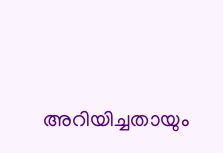അറിയിച്ചതായും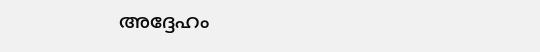അദ്ദേഹം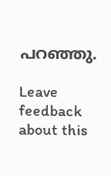പറഞ്ഞു.

Leave feedback about this